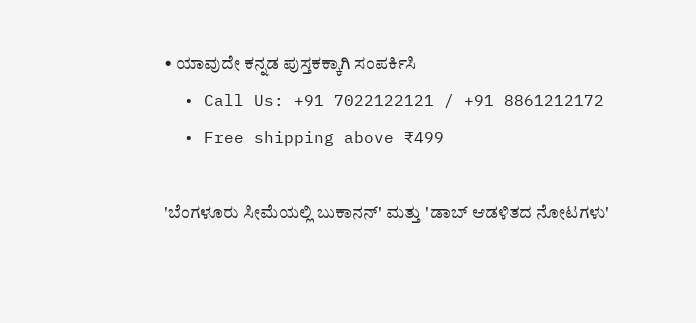• ಯಾವುದೇ ಕನ್ನಡ ಪುಸ್ತಕಕ್ಕಾಗಿ ಸಂಪರ್ಕಿಸಿ
  • Call Us: +91 7022122121 / +91 8861212172
  • Free shipping above ₹499

'ಬೆಂಗಳೂರು ಸೀಮೆಯಲ್ಲಿ ಬುಕಾನನ್' ಮತ್ತು 'ಡಾಬ್ ಆಡಳಿತದ ನೋಟಗಳು'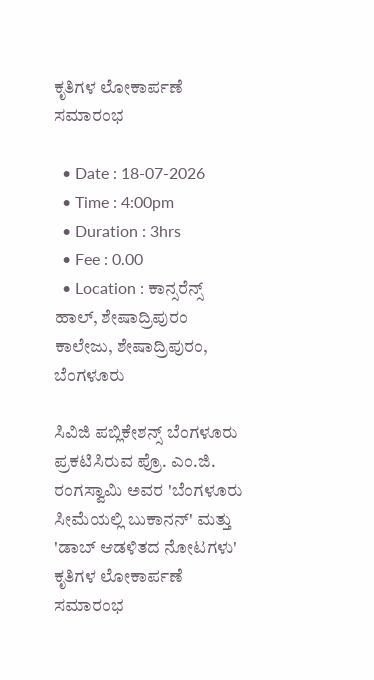ಕೃತಿಗಳ ಲೋಕಾರ್ಪಣೆ ಸಮಾರಂಭ

  • Date : 18-07-2026
  • Time : 4:00pm
  • Duration : 3hrs
  • Fee : 0.00
  • Location : ಕಾನ್ಸರೆನ್ಸ್ ಹಾಲ್, ಶೇಷಾದ್ರಿಪುರಂ ಕಾಲೇಜು, ಶೇಷಾದ್ರಿಪುರಂ, ಬೆಂಗಳೂರು

ಸಿವಿಜಿ ಪಬ್ಲಿಕೇಶನ್ಸ್ ಬೆಂಗಳೂರು ಪ್ರಕಟಿಸಿರುವ ಪ್ರೊ. ಎಂ.ಜಿ. ರಂಗಸ್ವಾಮಿ ಅವರ 'ಬೆಂಗಳೂರು ಸೀಮೆಯಲ್ಲಿ ಬುಕಾನನ್' ಮತ್ತು 'ಡಾಬ್ ಆಡಳಿತದ ನೋಟಗಳು' ಕೃತಿಗಳ ಲೋಕಾರ್ಪಣೆ ಸಮಾರಂಭ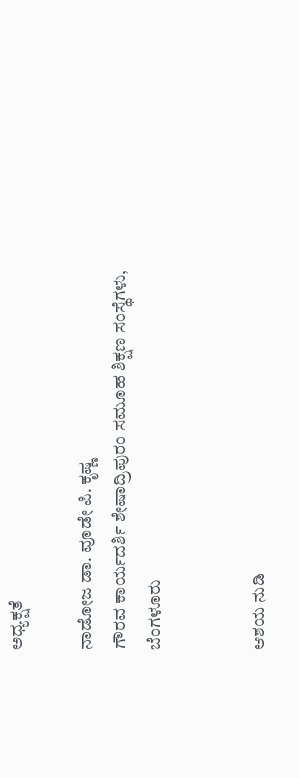ಅಧ್ಯಕ್ಷತೆ

ನಾಡೋಜ ಡಾ. ವೂಡೇ ಪಿ. ಕೃಷ್ಣ
ಗೌರವ ಕಾರ್ಯದರ್ಶಿ ಶೇಷಾದ್ರಿಪುರಂ ಸಮೂಹ ಶಿಕ್ಷಣ ಸಂಸ್ಥೆಗಳು, ಬೆಂಗಳೂರು


ಆಶಯ ನುಡಿ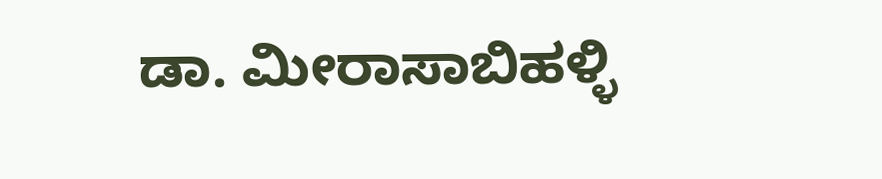ಡಾ. ಮೀರಾಸಾಬಿಹಳ್ಳಿ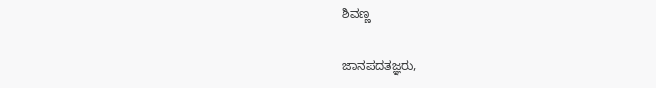ಶಿವಣ್ಣ

ಜಾನಪದತಜ್ಞರು,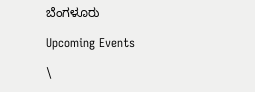ಬೆಂಗಳೂರು

Upcoming Events

\